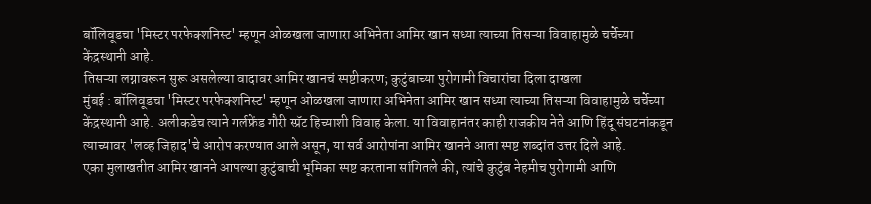बॉलिवूडचा 'मिस्टर परफेक्शनिस्ट' म्हणून ओळखला जाणारा अभिनेता आमिर खान सध्या त्याच्या तिसऱ्या विवाहामुळे चर्चेच्या केंद्रस्थानी आहे.
तिसऱ्या लग्नावरून सुरू असलेल्या वादावर आमिर खानचं स्पष्टीकरण; कुटुंबाच्या पुरोगामी विचारांचा दिला दाखला
मुंबई : बॉलिवूडचा 'मिस्टर परफेक्शनिस्ट' म्हणून ओळखला जाणारा अभिनेता आमिर खान सध्या त्याच्या तिसऱ्या विवाहामुळे चर्चेच्या केंद्रस्थानी आहे. अलीकडेच त्याने गर्लफ्रेंड गौरी स्प्रॅट हिच्याशी विवाह केला. या विवाहानंतर काही राजकीय नेते आणि हिंदू संघटनांकडून त्याच्यावर 'लव्ह जिहाद'चे आरोप करण्यात आले असून, या सर्व आरोपांना आमिर खानने आता स्पष्ट शब्दांत उत्तर दिले आहे.
एका मुलाखतीत आमिर खानने आपल्या कुटुंबाची भूमिका स्पष्ट करताना सांगितले की, त्यांचे कुटुंब नेहमीच पुरोगामी आणि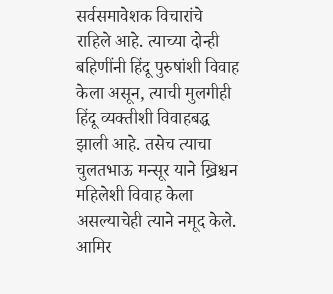सर्वसमावेशक विचारांचे राहिले आहे. त्याच्या दोन्ही बहिणींनी हिंदू पुरुषांशी विवाह केला असून, त्याची मुलगीही हिंदू व्यक्तीशी विवाहबद्ध झाली आहे. तसेच त्याचा चुलतभाऊ मन्सूर याने ख्रिश्चन महिलेशी विवाह केला असल्याचेही त्याने नमूद केले.
आमिर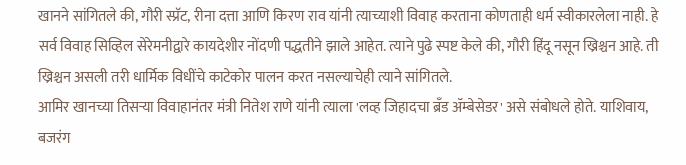खानने सांगितले की, गौरी स्प्रॅट, रीना दत्ता आणि किरण राव यांनी त्याच्याशी विवाह करताना कोणताही धर्म स्वीकारलेला नाही. हे सर्व विवाह सिव्हिल सेरेमनीद्वारे कायदेशीर नोंदणी पद्धतीने झाले आहेत. त्याने पुढे स्पष्ट केले की, गौरी हिंदू नसून ख्रिश्चन आहे. ती ख्रिश्चन असली तरी धार्मिक विधींचे काटेकोर पालन करत नसल्याचेही त्याने सांगितले.
आमिर खानच्या तिसऱ्या विवाहानंतर मंत्री नितेश राणे यांनी त्याला 'लव्ह जिहादचा ब्रँड ॲम्बेसेडर' असे संबोधले होते. याशिवाय, बजरंग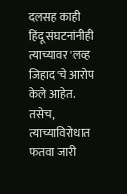दलसह काही हिंदू संघटनांनीही त्याच्यावर 'लव्ह जिहाद'चे आरोप केले आहेत. तसेच, त्याच्याविरोधात फतवा जारी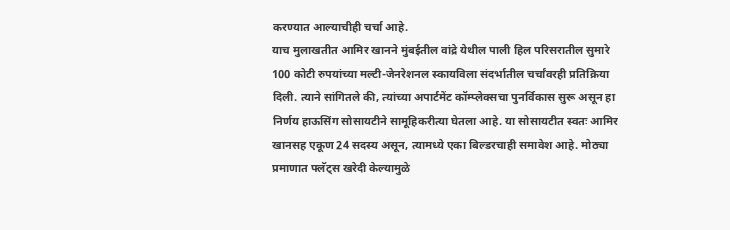करण्यात आल्याचीही चर्चा आहे.
याच मुलाखतीत आमिर खानने मुंबईतील वांद्रे येथील पाली हिल परिसरातील सुमारे 100 कोटी रुपयांच्या मल्टी-जेनरेशनल स्कायविला संदर्भातील चर्चांवरही प्रतिक्रिया दिली. त्याने सांगितले की, त्यांच्या अपार्टमेंट कॉम्प्लेक्सचा पुनर्विकास सुरू असून हा निर्णय हाऊसिंग सोसायटीने सामूहिकरीत्या घेतला आहे. या सोसायटीत स्वतः आमिर खानसह एकूण 24 सदस्य असून, त्यामध्ये एका बिल्डरचाही समावेश आहे. मोठ्या प्रमाणात फ्लॅट्स खरेदी केल्यामुळे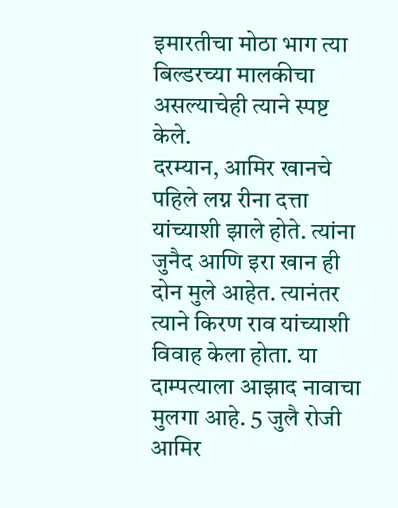इमारतीचा मोठा भाग त्या बिल्डरच्या मालकीचा असल्याचेही त्याने स्पष्ट केले.
दरम्यान, आमिर खानचे पहिले लग्न रीना दत्ता यांच्याशी झाले होते. त्यांना जुनैद आणि इरा खान ही दोन मुले आहेत. त्यानंतर त्याने किरण राव यांच्याशी विवाह केला होता. या दाम्पत्याला आझाद नावाचा मुलगा आहे. 5 जुलै रोजी आमिर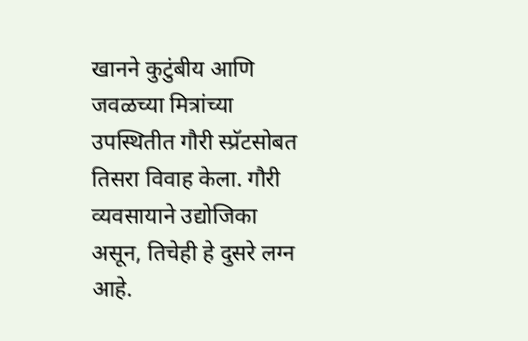खानने कुटुंबीय आणि जवळच्या मित्रांच्या उपस्थितीत गौरी स्प्रॅटसोबत तिसरा विवाह केला. गौरी व्यवसायाने उद्योजिका असून, तिचेही हे दुसरे लग्न आहे.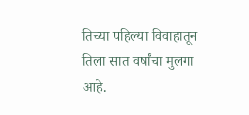तिच्या पहिल्या विवाहातून तिला सात वर्षांचा मुलगा आहे.